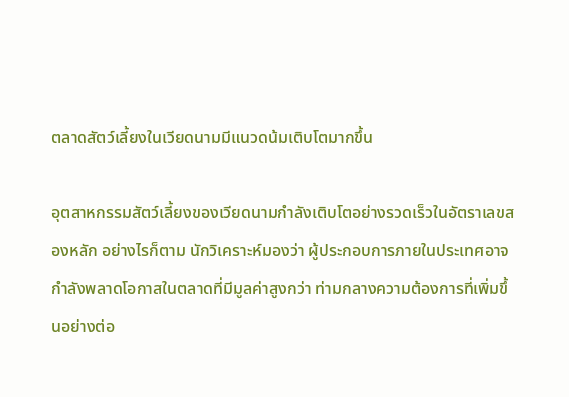ตลาดสัตว์เลี้ยงในเวียดนามมีแนวดน้มเติบโตมากขึ้น

อุตสาหกรรมสัตว์เลี้ยงของเวียดนามกำลังเติบโตอย่างรวดเร็วในอัตราเลขสองหลัก อย่างไรก็ตาม นักวิเคราะห์มองว่า ผู้ประกอบการภายในประเทศอาจกำลังพลาดโอกาสในตลาดที่มีมูลค่าสูงกว่า ท่ามกลางความต้องการที่เพิ่มขึ้นอย่างต่อ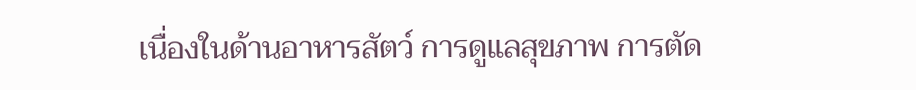เนื่องในด้านอาหารสัตว์ การดูแลสุขภาพ การตัด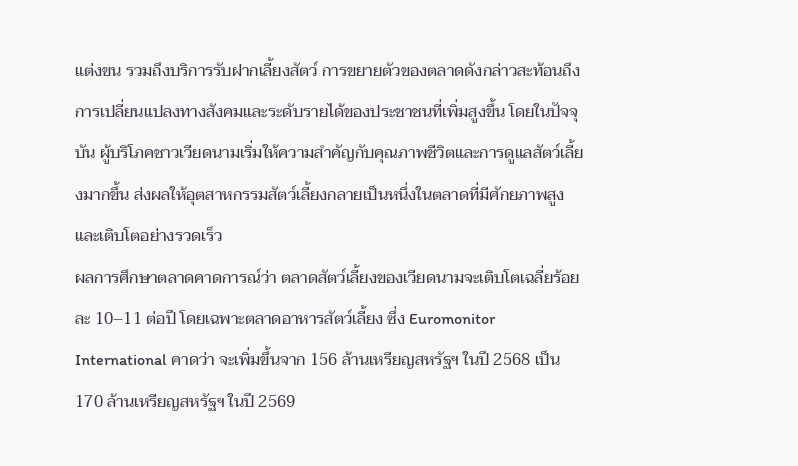แต่งขน รวมถึงบริการรับฝากเลี้ยงสัตว์ การขยายตัวของตลาดดังกล่าวสะท้อนถึงการเปลี่ยนแปลงทางสังคมและระดับรายได้ของประชาชนที่เพิ่มสูงขึ้น โดยในปัจจุบัน ผู้บริโภคชาวเวียดนามเริ่มให้ความสำคัญกับคุณภาพชีวิตและการดูแลสัตว์เลี้ยงมากขึ้น ส่งผลให้อุตสาหกรรมสัตว์เลี้ยงกลายเป็นหนึ่งในตลาดที่มีศักยภาพสูงและเติบโตอย่างรวดเร็ว
ผลการศึกษาตลาดคาดการณ์ว่า ตลาดสัตว์เลี้ยงของเวียดนามจะเติบโตเฉลี่ยร้อยละ 10–11 ต่อปี โดยเฉพาะตลาดอาหารสัตว์เลี้ยง ซึ่ง Euromonitor International คาดว่า จะเพิ่มขึ้นจาก 156 ล้านเหรียญสหรัฐฯ ในปี 2568 เป็น 170 ล้านเหรียญสหรัฐฯ ในปี 2569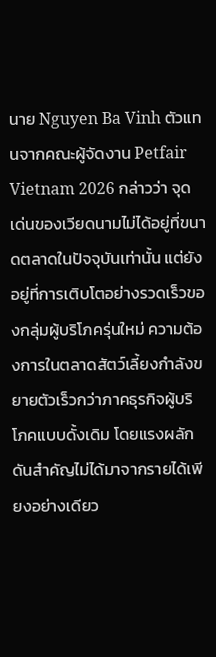นาย Nguyen Ba Vinh ตัวแทนจากคณะผู้จัดงาน Petfair Vietnam 2026 กล่าวว่า จุดเด่นของเวียดนามไม่ได้อยู่ที่ขนาดตลาดในปัจจุบันเท่านั้น แต่ยังอยู่ที่การเติบโตอย่างรวดเร็วของกลุ่มผู้บริโภครุ่นใหม่ ความต้องการในตลาดสัตว์เลี้ยงกำลังขยายตัวเร็วกว่าภาคธุรกิจผู้บริโภคแบบดั้งเดิม โดยแรงผลักดันสำคัญไม่ได้มาจากรายได้เพียงอย่างเดียว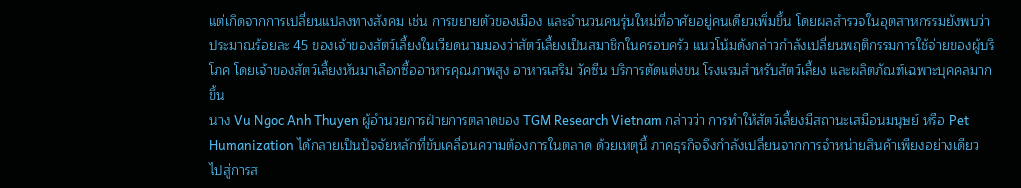แต่เกิดจากการเปลี่ยนแปลงทางสังคม เช่น การขยายตัวของเมือง และจำนวนคนรุ่นใหม่ที่อาศัยอยู่คนเดียวเพิ่มขึ้น โดยผลสำรวจในอุตสาหกรรมยังพบว่า ประมาณร้อยละ 45 ของเจ้าของสัตว์เลี้ยงในเวียดนามมองว่าสัตว์เลี้ยงเป็นสมาชิกในครอบครัว แนวโน้มดังกล่าวกำลังเปลี่ยนพฤติกรรมการใช้จ่ายของผู้บริโภค โดยเจ้าของสัตว์เลี้ยงหันมาเลือกซื้ออาหารคุณภาพสูง อาหารเสริม วัคซีน บริการตัดแต่งขน โรงแรมสำหรับสัตว์เลี้ยง และผลิตภัณฑ์เฉพาะบุคคลมากขึ้น
นาง Vu Ngoc Anh Thuyen ผู้อำนวยการฝ่ายการตลาดของ TGM Research Vietnam กล่าวว่า การทำให้สัตว์เลี้ยงมีสถานะเสมือนมนุษย์ หรือ Pet Humanization ได้กลายเป็นปัจจัยหลักที่ขับเคลื่อนความต้องการในตลาด ด้วยเหตุนี้ ภาคธุรกิจจึงกำลังเปลี่ยนจากการจำหน่ายสินค้าเพียงอย่างเดียว ไปสู่การส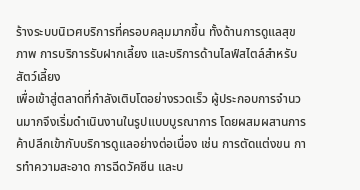ร้างระบบนิเวศบริการที่ครอบคลุมมากขึ้น ทั้งด้านการดูแลสุขภาพ การบริการรับฝากเลี้ยง และบริการด้านไลฟ์สไตล์สำหรับสัตว์เลี้ยง
เพื่อเข้าสู่ตลาดที่กำลังเติบโตอย่างรวดเร็ว ผู้ประกอบการจำนวนมากจึงเริ่มดำเนินงานในรูปแบบบูรณาการ โดยผสมผสานการค้าปลีกเข้ากับบริการดูแลอย่างต่อเนื่อง เช่น การตัดแต่งขน การทำความสะอาด การฉีดวัคซีน และบ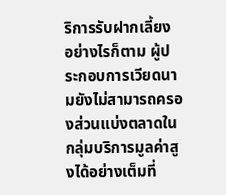ริการรับฝากเลี้ยง อย่างไรก็ตาม ผู้ประกอบการเวียดนามยังไม่สามารถครองส่วนแบ่งตลาดในกลุ่มบริการมูลค่าสูงได้อย่างเต็มที่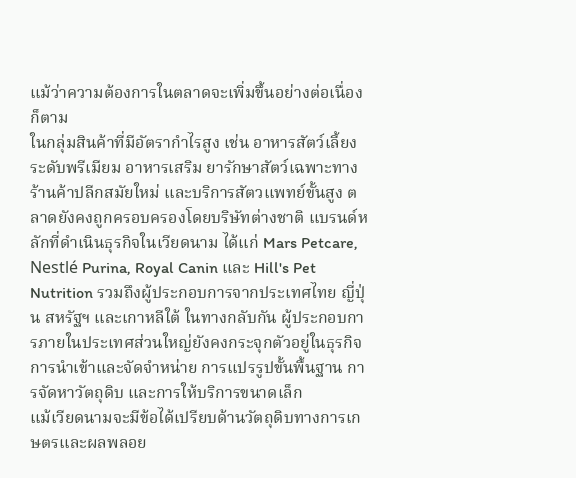แม้ว่าความต้องการในตลาดจะเพิ่มขึ้นอย่างต่อเนื่องก็ตาม
ในกลุ่มสินค้าที่มีอัตรากำไรสูง เช่น อาหารสัตว์เลี้ยงระดับพรีเมียม อาหารเสริม ยารักษาสัตว์เฉพาะทาง ร้านค้าปลีกสมัยใหม่ และบริการสัตวแพทย์ขั้นสูง ตลาดยังคงถูกครอบครองโดยบริษัทต่างชาติ แบรนด์หลักที่ดำเนินธุรกิจในเวียดนาม ได้แก่ Mars Petcare, Nestlé Purina, Royal Canin และ Hill's Pet Nutrition รวมถึงผู้ประกอบการจากประเทศไทย ญี่ปุ่น สหรัฐฯ และเกาหลีใต้ ในทางกลับกัน ผู้ประกอบการภายในประเทศส่วนใหญ่ยังคงกระจุกตัวอยู่ในธุรกิจ การนำเข้าและจัดจำหน่าย การแปรรูปขั้นพื้นฐาน การจัดหาวัตถุดิบ และการให้บริการขนาดเล็ก
แม้เวียดนามจะมีข้อได้เปรียบด้านวัตถุดิบทางการเกษตรและผลพลอย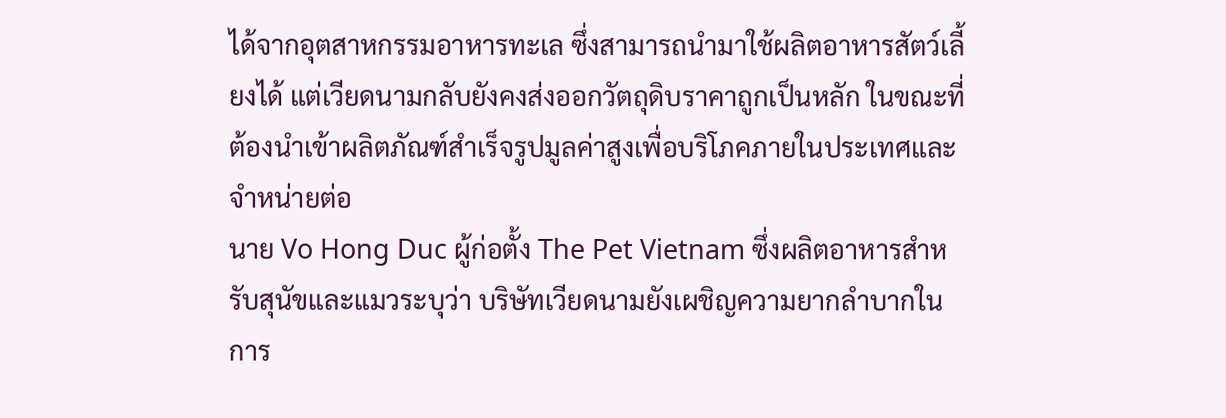ได้จากอุตสาหกรรมอาหารทะเล ซึ่งสามารถนำมาใช้ผลิตอาหารสัตว์เลี้ยงได้ แต่เวียดนามกลับยังคงส่งออกวัตถุดิบราคาถูกเป็นหลัก ในขณะที่ต้องนำเข้าผลิตภัณฑ์สำเร็จรูปมูลค่าสูงเพื่อบริโภคภายในประเทศและจำหน่ายต่อ
นาย Vo Hong Duc ผู้ก่อตั้ง The Pet Vietnam ซึ่งผลิตอาหารสำหรับสุนัขและแมวระบุว่า บริษัทเวียดนามยังเผชิญความยากลำบากในการ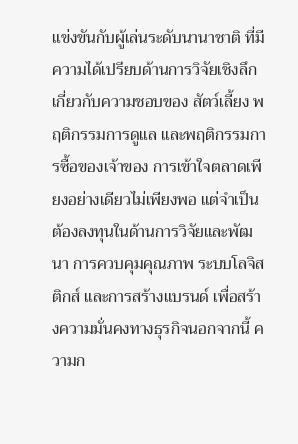แข่งขันกับผู้เล่นระดับนานาชาติ ที่มีความได้เปรียบด้านการวิจัยเชิงลึกเกี่ยวกับความชอบของ สัตว์เลี้ยง พฤติกรรมการดูแล และพฤติกรรมการซื้อของเจ้าของ การเข้าใจตลาดเพียงอย่างเดียวไม่เพียงพอ แต่จำเป็นต้องลงทุนในด้านการวิจัยและพัฒนา การควบคุมคุณภาพ ระบบโลจิสติกส์ และการสร้างแบรนด์ เพื่อสร้างความมั่นคงทางธุรกิจนอกจากนี้ ความก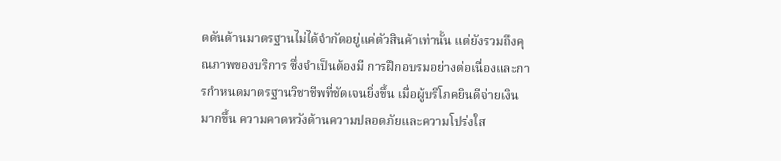ดดันด้านมาตรฐานไม่ได้จำกัดอยู่แค่ตัวสินค้าเท่านั้น แต่ยังรวมถึงคุณภาพของบริการ ซึ่งจำเป็นต้องมี การฝึกอบรมอย่างต่อเนื่องและการกำหนดมาตรฐานวิชาชีพที่ชัดเจนยิ่งขึ้น เมื่อผู้บริโภคยินดีจ่ายเงินมากขึ้น ความคาดหวังด้านความปลอดภัยและความโปร่งใส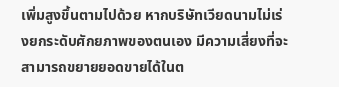เพิ่มสูงขึ้นตามไปด้วย หากบริษัทเวียดนามไม่เร่งยกระดับศักยภาพของตนเอง มีความเสี่ยงที่จะสามารถขยายยอดขายได้ในต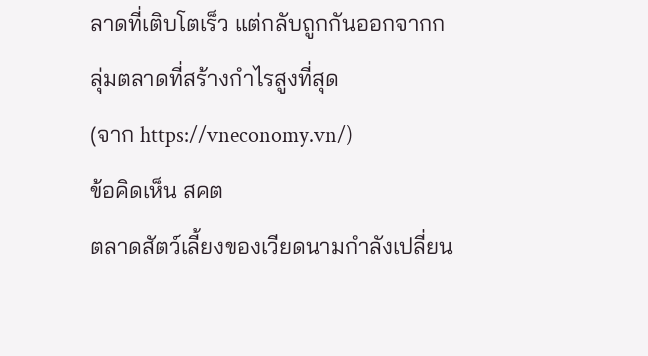ลาดที่เติบโตเร็ว แต่กลับถูกกันออกจากกลุ่มตลาดที่สร้างกำไรสูงที่สุด
(จาก https://vneconomy.vn/)
ข้อคิดเห็น สคต
ตลาดสัตว์เลี้ยงของเวียดนามกำลังเปลี่ยน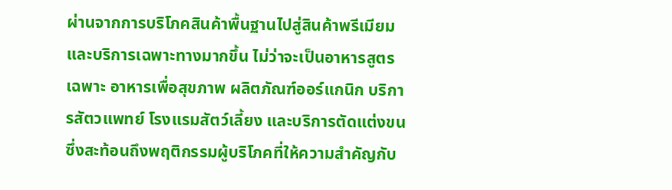ผ่านจากการบริโภคสินค้าพื้นฐานไปสู่สินค้าพรีเมียมและบริการเฉพาะทางมากขึ้น ไม่ว่าจะเป็นอาหารสูตรเฉพาะ อาหารเพื่อสุขภาพ ผลิตภัณฑ์ออร์แกนิก บริการสัตวแพทย์ โรงแรมสัตว์เลี้ยง และบริการตัดแต่งขน ซึ่งสะท้อนถึงพฤติกรรมผู้บริโภคที่ให้ความสำคัญกับ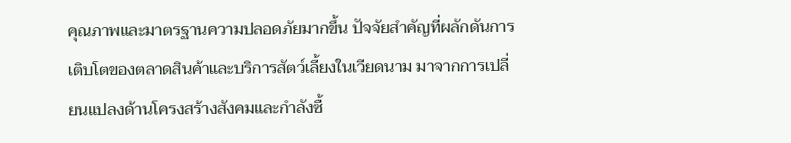คุณภาพและมาตรฐานความปลอดภัยมากขึ้น ปัจจัยสำคัญที่ผลักดันการเติบโตของตลาดสินค้าและบริการสัตว์เลี้ยงในเวียดนาม มาจากการเปลี่ยนแปลงด้านโครงสร้างสังคมและกำลังซื้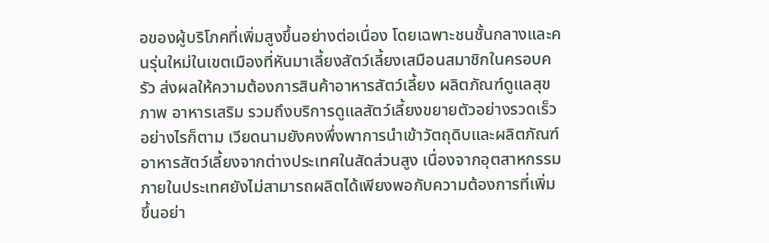อของผู้บริโภคที่เพิ่มสูงขึ้นอย่างต่อเนื่อง โดยเฉพาะชนชั้นกลางและคนรุ่นใหม่ในเขตเมืองที่หันมาเลี้ยงสัตว์เลี้ยงเสมือนสมาชิกในครอบครัว ส่งผลให้ความต้องการสินค้าอาหารสัตว์เลี้ยง ผลิตภัณฑ์ดูแลสุขภาพ อาหารเสริม รวมถึงบริการดูแลสัตว์เลี้ยงขยายตัวอย่างรวดเร็ว อย่างไรก็ตาม เวียดนามยังคงพึ่งพาการนำเข้าวัตถุดิบและผลิตภัณฑ์อาหารสัตว์เลี้ยงจากต่างประเทศในสัดส่วนสูง เนื่องจากอุตสาหกรรมภายในประเทศยังไม่สามารถผลิตได้เพียงพอกับความต้องการที่เพิ่มขึ้นอย่า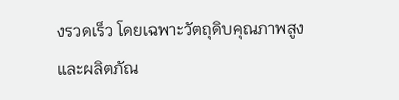งรวดเร็ว โดยเฉพาะวัตถุดิบคุณภาพสูงและผลิตภัณ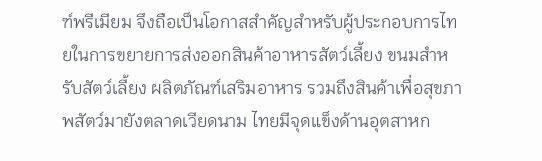ฑ์พรีเมียม จึงถือเป็นโอกาสสำคัญสำหรับผู้ประกอบการไทยในการขยายการส่งออกสินค้าอาหารสัตว์เลี้ยง ขนมสำหรับสัตว์เลี้ยง ผลิตภัณฑ์เสริมอาหาร รวมถึงสินค้าเพื่อสุขภาพสัตว์มายังตลาดเวียดนาม ไทยมีจุดแข็งด้านอุตสาหก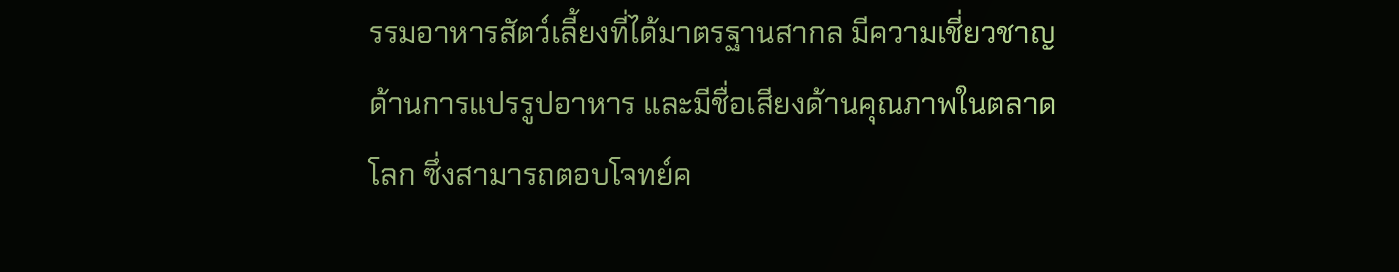รรมอาหารสัตว์เลี้ยงที่ได้มาตรฐานสากล มีความเชี่ยวชาญด้านการแปรรูปอาหาร และมีชื่อเสียงด้านคุณภาพในตลาดโลก ซึ่งสามารถตอบโจทย์ค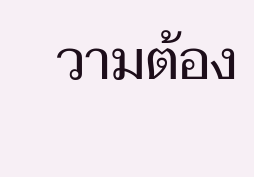วามต้อง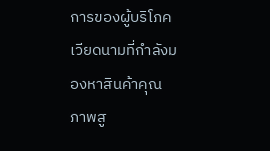การของผู้บริโภคเวียดนามที่กำลังมองหาสินค้าคุณภาพสู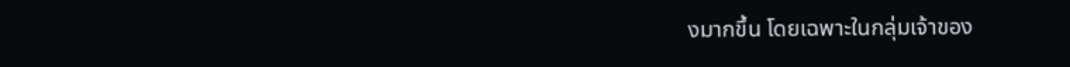งมากขึ้น โดยเฉพาะในกลุ่มเจ้าของ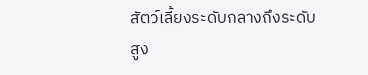สัตว์เลี้ยงระดับกลางถึงระดับสูง